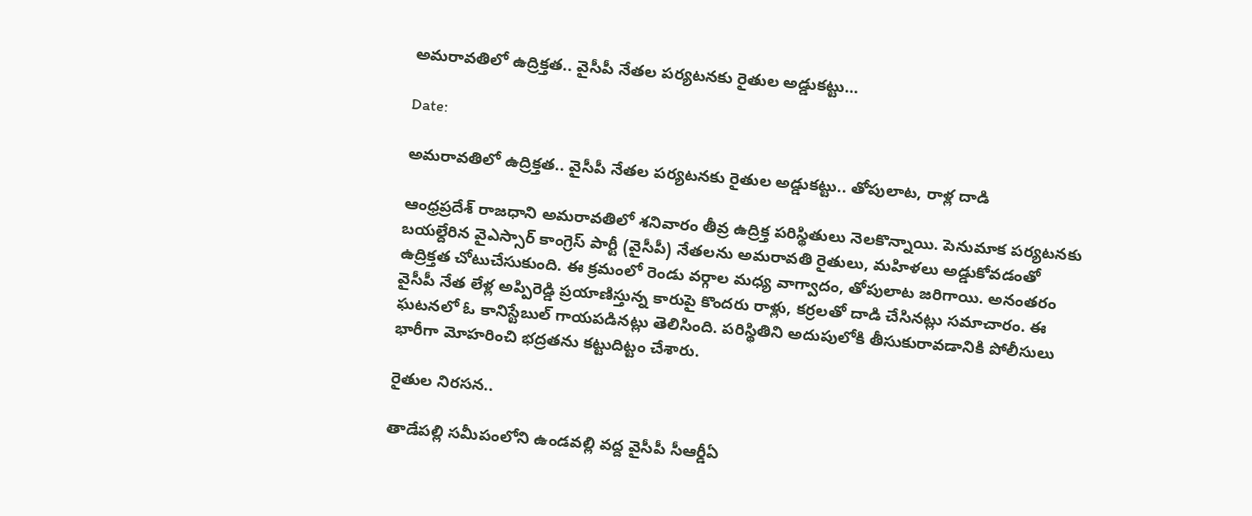అమరావతిలో ఉద్రిక్తత.. వైసీపీ నేతల పర్యటనకు రైతుల అడ్డుకట్టు…

Date:

అమరావతిలో ఉద్రిక్తత.. వైసీపీ నేతల పర్యటనకు రైతుల అడ్డుకట్టు.. తోపులాట, రాళ్ల దాడి

ఆంధ్రప్రదేశ్ రాజధాని అమరావతిలో శనివారం తీవ్ర ఉద్రిక్త పరిస్థితులు నెలకొన్నాయి. పెనుమాక పర్యటనకు బయల్దేరిన వైఎస్సార్ కాంగ్రెస్ పార్టీ (వైసీపీ) నేతలను అమరావతి రైతులు, మహిళలు అడ్డుకోవడంతో ఉద్రిక్తత చోటుచేసుకుంది. ఈ క్రమంలో రెండు వర్గాల మధ్య వాగ్వాదం, తోపులాట జరిగాయి. అనంతరం వైసీపీ నేత లేళ్ల అప్పిరెడ్డి ప్రయాణిస్తున్న కారుపై కొందరు రాళ్లు, కర్రలతో దాడి చేసినట్లు సమాచారం. ఈ ఘటనలో ఓ కానిస్టేబుల్ గాయపడినట్లు తెలిసింది. పరిస్థితిని అదుపులోకి తీసుకురావడానికి పోలీసులు భారీగా మోహరించి భద్రతను కట్టుదిట్టం చేశారు.

రైతుల నిరసన..

తాడేపల్లి సమీపంలోని ఉండవల్లి వద్ద వైసీపీ సీఆర్డీఏ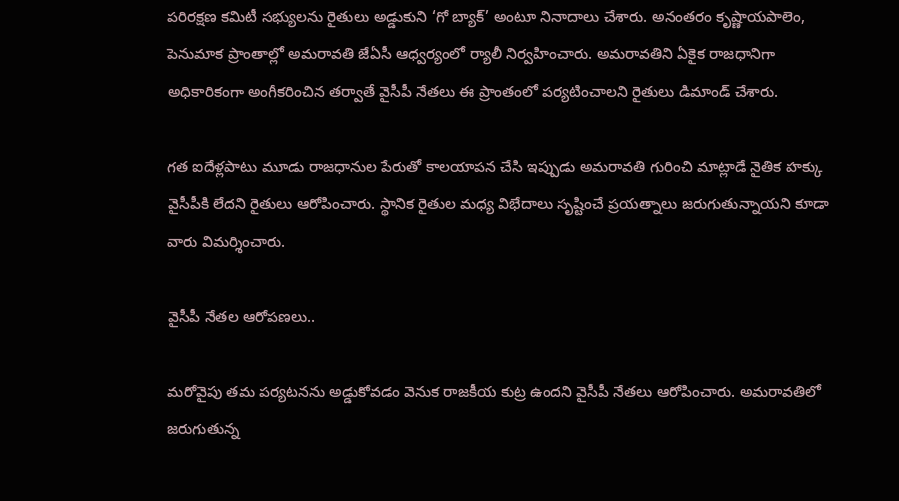పరిరక్షణ కమిటీ సభ్యులను రైతులు అడ్డుకుని ‘గో బ్యాక్’ అంటూ నినాదాలు చేశారు. అనంతరం కృష్ణాయపాలెం, పెనుమాక ప్రాంతాల్లో అమరావతి జేఏసీ ఆధ్వర్యంలో ర్యాలీ నిర్వహించారు. అమరావతిని ఏకైక రాజధానిగా అధికారికంగా అంగీకరించిన తర్వాతే వైసీపీ నేతలు ఈ ప్రాంతంలో పర్యటించాలని రైతులు డిమాండ్ చేశారు.

గత ఐదేళ్లపాటు మూడు రాజధానుల పేరుతో కాలయాపన చేసి ఇప్పుడు అమరావతి గురించి మాట్లాడే నైతిక హక్కు వైసీపీకి లేదని రైతులు ఆరోపించారు. స్థానిక రైతుల మధ్య విభేదాలు సృష్టించే ప్రయత్నాలు జరుగుతున్నాయని కూడా వారు విమర్శించారు.

వైసీపీ నేతల ఆరోపణలు..

మరోవైపు తమ పర్యటనను అడ్డుకోవడం వెనుక రాజకీయ కుట్ర ఉందని వైసీపీ నేతలు ఆరోపించారు. అమరావతిలో జరుగుతున్న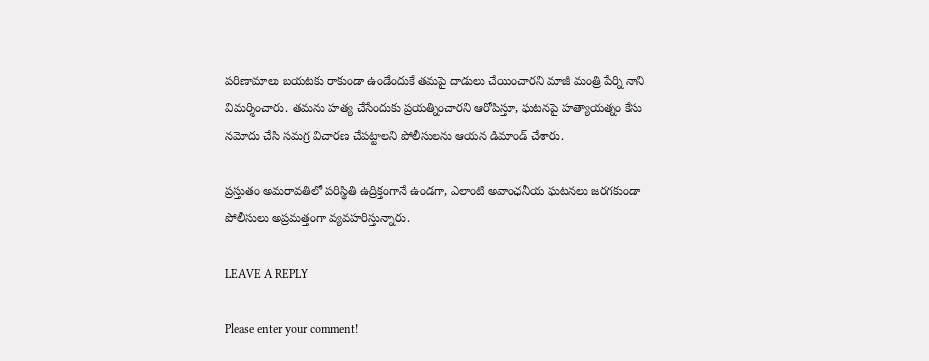పరిణామాలు బయటకు రాకుండా ఉండేందుకే తమపై దాడులు చేయించారని మాజీ మంత్రి పేర్ని నాని విమర్శించారు. తమను హత్య చేసేందుకు ప్రయత్నించారని ఆరోపిస్తూ, ఘటనపై హత్యాయత్నం కేసు నమోదు చేసి సమగ్ర విచారణ చేపట్టాలని పోలీసులను ఆయన డిమాండ్ చేశారు.

ప్రస్తుతం అమరావతిలో పరిస్థితి ఉద్రిక్తంగానే ఉండగా, ఎలాంటి అవాంఛనీయ ఘటనలు జరగకుండా పోలీసులు అప్రమత్తంగా వ్యవహరిస్తున్నారు.

LEAVE A REPLY

Please enter your comment!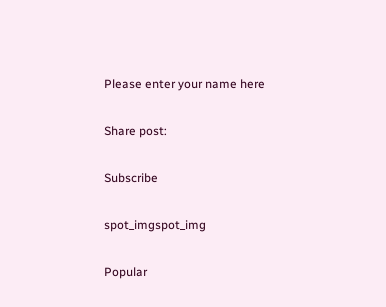Please enter your name here

Share post:

Subscribe

spot_imgspot_img

Popular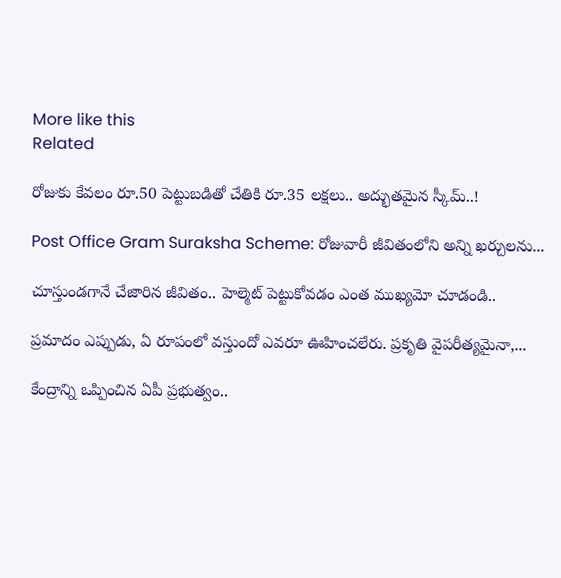More like this
Related

రోజుకు కేవలం రూ.50 పెట్టుబడితో చేతికి రూ.35 లక్షలు.. అద్భుతమైన స్కీమ్‌..!

Post Office Gram Suraksha Scheme: రోజువారీ జీవితంలోని అన్ని ఖర్చులను...

చూస్తుండగానే చేజారిన జీవితం.. హెల్మెట్ పెట్టుకోవడం ఎంత ముఖ్యమో చూడండి..

ప్రమాదం ఎప్పుడు, ఏ రూపంలో వస్తుందో ఎవరూ ఊహించలేరు. ప్రకృతి వైపరీత్యమైనా,...

కేంద్రాన్ని ఒప్పించిన ఏపీ ప్రభుత్వం..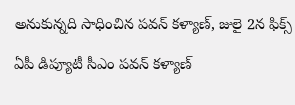అనుకున్నది సాధించిన పవన్ కళ్యాణ్, జులై 2న ఫిక్స్

ఏపీ డిప్యూటీ సీఎం పవన్ కళ్యాణ్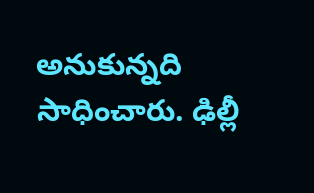అనుకున్నది సాధించారు. ఢిల్లీ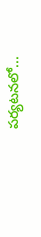పర్యటనలో...